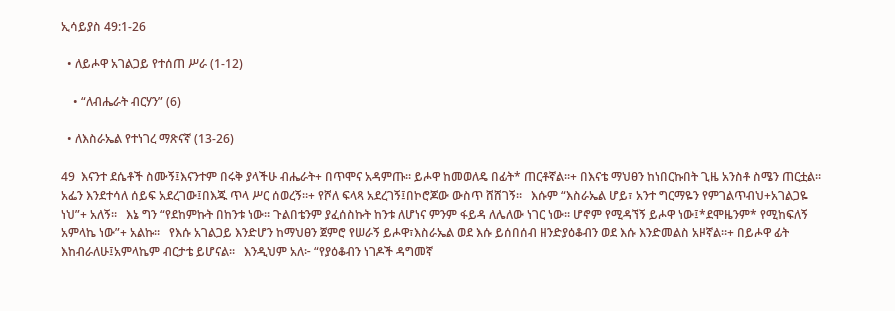ኢሳይያስ 49:1-26

  • ለይሖዋ አገልጋይ የተሰጠ ሥራ (1-12)

    • “ለብሔራት ብርሃን” (6)

  • ለእስራኤል የተነገረ ማጽናኛ (13-26)

49  እናንተ ደሴቶች ስሙኝ፤እናንተም በሩቅ ያላችሁ ብሔራት+ በጥሞና አዳምጡ። ይሖዋ ከመወለዴ በፊት* ጠርቶኛል።+ በእናቴ ማህፀን ከነበርኩበት ጊዜ አንስቶ ስሜን ጠርቷል።   አፌን እንደተሳለ ሰይፍ አደረገው፤በእጁ ጥላ ሥር ሰወረኝ።+ የሾለ ፍላጻ አደረገኝ፤በኮሮጆው ውስጥ ሸሸገኝ።   እሱም “እስራኤል ሆይ፣ አንተ ግርማዬን የምገልጥብህ+አገልጋዬ ነህ”+ አለኝ።   እኔ ግን “የደከምኩት በከንቱ ነው። ጉልበቴንም ያፈሰስኩት ከንቱ ለሆነና ምንም ፋይዳ ለሌለው ነገር ነው። ሆኖም የሚዳኘኝ ይሖዋ ነው፤*ደሞዜንም* የሚከፍለኝ አምላኬ ነው”+ አልኩ።   የእሱ አገልጋይ እንድሆን ከማህፀን ጀምሮ የሠራኝ ይሖዋ፣እስራኤል ወደ እሱ ይሰበሰብ ዘንድያዕቆብን ወደ እሱ እንድመልስ አዞኛል።+ በይሖዋ ፊት እከብራለሁ፤አምላኬም ብርታቴ ይሆናል።   እንዲህም አለ፦ “የያዕቆብን ነገዶች ዳግመኛ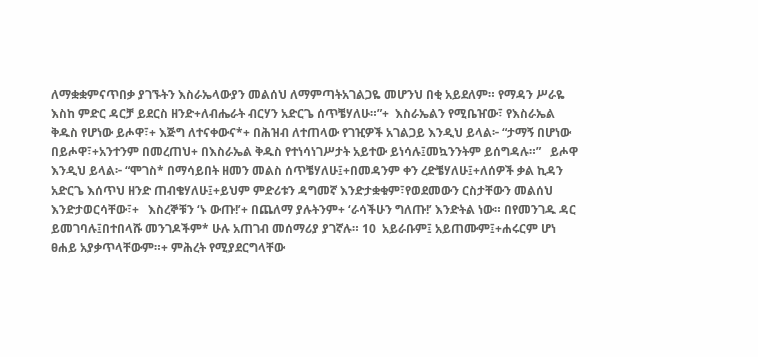ለማቋቋምናጥበቃ ያገኙትን እስራኤላውያን መልሰህ ለማምጣትአገልጋዬ መሆንህ በቂ አይደለም። የማዳን ሥራዬ እስከ ምድር ዳርቻ ይደርስ ዘንድ+ለብሔራት ብርሃን አድርጌ ሰጥቼሃለሁ።”+  እስራኤልን የሚቤዠው፣ የእስራኤል ቅዱስ የሆነው ይሖዋ፣+ እጅግ ለተናቀውና*+ በሕዝብ ለተጠላው የገዢዎች አገልጋይ እንዲህ ይላል፦ “ታማኝ በሆነው በይሖዋ፣+አንተንም በመረጠህ+ በእስራኤል ቅዱስ የተነሳነገሥታት አይተው ይነሳሉ፤መኳንንትም ይሰግዳሉ።”   ይሖዋ እንዲህ ይላል፦ “ሞገስ* በማሳይበት ዘመን መልስ ሰጥቼሃለሁ፤+በመዳንም ቀን ረድቼሃለሁ፤+ለሰዎች ቃል ኪዳን አድርጌ እሰጥህ ዘንድ ጠብቄሃለሁ፤+ይህም ምድሪቱን ዳግመኛ እንድታቋቁም፣የወደመውን ርስታቸውን መልሰህ እንድታወርሳቸው፣+   እስረኞቹን ‘ኑ ውጡ!’+ በጨለማ ያሉትንም+ ‘ራሳችሁን ግለጡ!’ እንድትል ነው። በየመንገዱ ዳር ይመገባሉ፤በተበላሹ መንገዶችም* ሁሉ አጠገብ መሰማሪያ ያገኛሉ። 10  አይራቡም፤ አይጠሙም፤+ሐሩርም ሆነ ፀሐይ አያቃጥላቸውም።+ ምሕረት የሚያደርግላቸው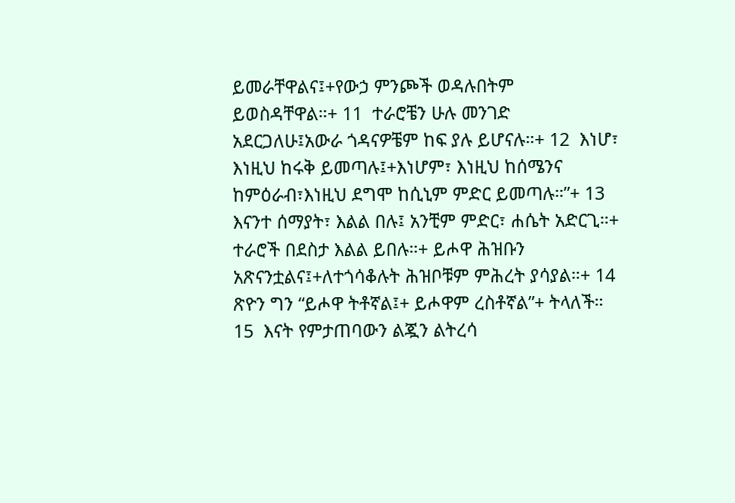ይመራቸዋልና፤+የውኃ ምንጮች ወዳሉበትም ይወስዳቸዋል።+ 11  ተራሮቼን ሁሉ መንገድ አደርጋለሁ፤አውራ ጎዳናዎቼም ከፍ ያሉ ይሆናሉ።+ 12  እነሆ፣ እነዚህ ከሩቅ ይመጣሉ፤+እነሆም፣ እነዚህ ከሰሜንና ከምዕራብ፣እነዚህ ደግሞ ከሲኒም ምድር ይመጣሉ።”+ 13  እናንተ ሰማያት፣ እልል በሉ፤ አንቺም ምድር፣ ሐሴት አድርጊ።+ ተራሮች በደስታ እልል ይበሉ።+ ይሖዋ ሕዝቡን አጽናንቷልና፤+ለተጎሳቆሉት ሕዝቦቹም ምሕረት ያሳያል።+ 14  ጽዮን ግን “ይሖዋ ትቶኛል፤+ ይሖዋም ረስቶኛል”+ ትላለች። 15  እናት የምታጠባውን ልጇን ልትረሳ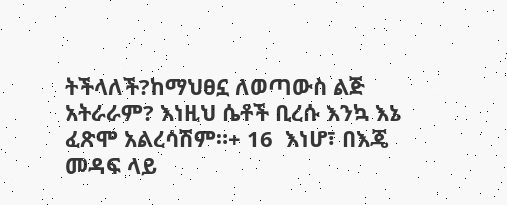ትችላለች?ከማህፀኗ ለወጣውስ ልጅ አትራራም? እነዚህ ሴቶች ቢረሱ እንኳ እኔ ፈጽሞ አልረሳሽም።+ 16  እነሆ፣ በእጄ መዳፍ ላይ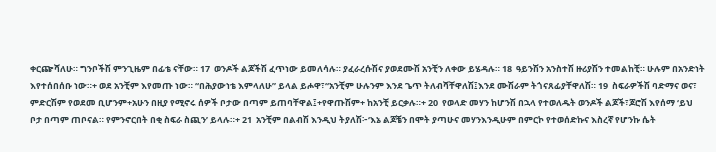ቀርጬሻለሁ። ግንቦችሽ ምንጊዜም በፊቴ ናቸው። 17  ወንዶች ልጆችሽ ፈጥነው ይመለሳሉ። ያፈራረሱሽና ያወደሙሽ አንቺን ለቀው ይሄዳሉ። 18  ዓይንሽን አንስተሽ ዙሪያሽን ተመልከቺ። ሁሉም በአንድነት እየተሰበሰቡ ነው።+ ወደ አንቺም እየመጡ ነው። “በሕያውነቴ እምላለሁ” ይላል ይሖዋ፣“አንቺም ሁሉንም እንደ ጌጥ ትለብሻቸዋለሽ፤እንደ ሙሽራም ትጎናጸፊያቸዋለሽ። 19  ስፍራዎችሽ ባድማና ወና፣ ምድርሽም የወደመ ቢሆንም+አሁን በዚያ የሚኖሩ ሰዎች ቦታው በጣም ይጠባቸዋል፤+የዋጡሽም+ ከአንቺ ይርቃሉ።+ 20  የወላድ መሃን ከሆንሽ በኋላ የተወለዱት ወንዶች ልጆች፣ጆሮሽ እየሰማ ‘ይህ ቦታ በጣም ጠቦናል። የምንኖርበት በቂ ስፍራ ስጪን’ ይላሉ።+ 21  አንቺም በልብሽ እንዲህ ትያለሽ፦‘እኔ ልጆቼን በሞት ያጣሁና መሃንእንዲሁም በምርኮ የተወሰድኩና እስረኛ የሆንኩ ሴት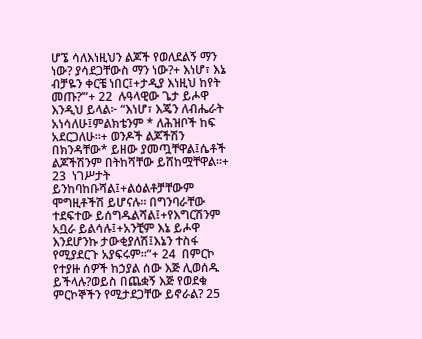ሆኜ ሳለእነዚህን ልጆች የወለደልኝ ማን ነው? ያሳደጋቸውስ ማን ነው?+ እነሆ፣ እኔ ብቻዬን ቀርቼ ነበር፤+ታዲያ እነዚህ ከየት መጡ?’”+ 22  ሉዓላዊው ጌታ ይሖዋ እንዲህ ይላል፦ “እነሆ፣ እጄን ለብሔራት አነሳለሁ፤ምልክቴንም * ለሕዝቦች ከፍ አደርጋለሁ።+ ወንዶች ልጆችሽን በክንዳቸው* ይዘው ያመጧቸዋል፤ሴቶች ልጆችሽንም በትከሻቸው ይሸከሟቸዋል።+ 23  ነገሥታት ይንከባከቡሻል፤+ልዕልቶቻቸውም ሞግዚቶችሽ ይሆናሉ። በግንባራቸው ተደፍተው ይሰግዱልሻል፤+የእግርሽንም አቧራ ይልሳሉ፤+አንቺም እኔ ይሖዋ እንደሆንኩ ታውቂያለሽ፤እኔን ተስፋ የሚያደርጉ አያፍሩም።”+ 24  በምርኮ የተያዙ ሰዎች ከኃያል ሰው እጅ ሊወሰዱ ይችላሉ?ወይስ በጨቋኝ እጅ የወደቁ ምርኮኞችን የሚታደጋቸው ይኖራል? 25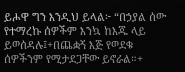ይሖዋ ግን እንዲህ ይላል፦ “በኃያል ሰው የተማረኩ ሰዎችም እንኳ ከእጁ ላይ ይወሰዳሉ፤+በጨቋኝ እጅ የወደቁ ሰዎችንም የሚታደጋቸው ይኖራል።+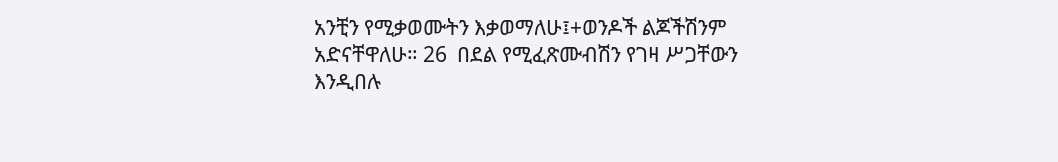አንቺን የሚቃወሙትን እቃወማለሁ፤+ወንዶች ልጆችሽንም አድናቸዋለሁ። 26  በደል የሚፈጽሙብሽን የገዛ ሥጋቸውን እንዲበሉ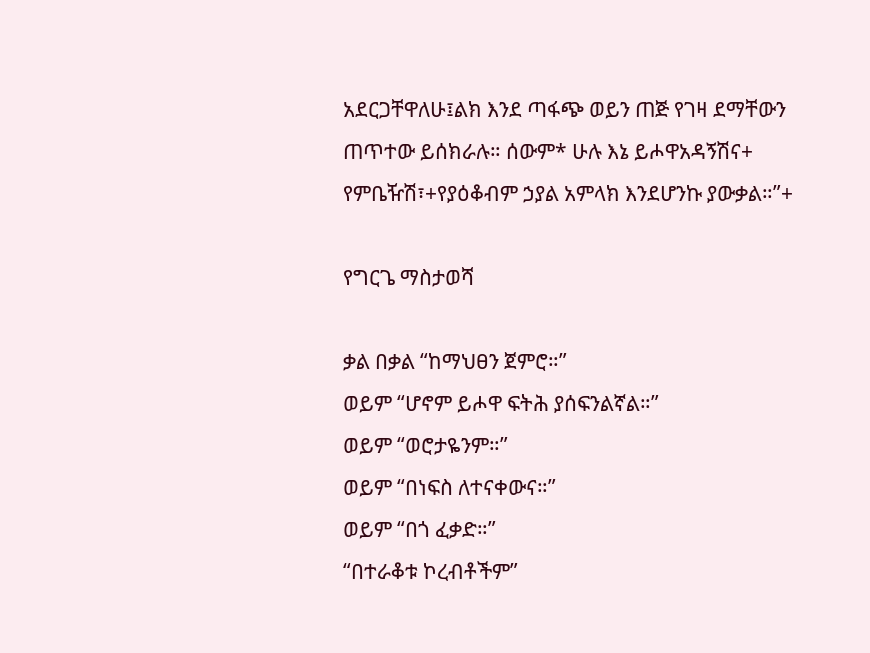አደርጋቸዋለሁ፤ልክ እንደ ጣፋጭ ወይን ጠጅ የገዛ ደማቸውን ጠጥተው ይሰክራሉ። ሰውም* ሁሉ እኔ ይሖዋአዳኝሽና+ የምቤዥሽ፣+የያዕቆብም ኃያል አምላክ እንደሆንኩ ያውቃል።”+

የግርጌ ማስታወሻ

ቃል በቃል “ከማህፀን ጀምሮ።”
ወይም “ሆኖም ይሖዋ ፍትሕ ያሰፍንልኛል።”
ወይም “ወሮታዬንም።”
ወይም “በነፍስ ለተናቀውና።”
ወይም “በጎ ፈቃድ።”
“በተራቆቱ ኮረብቶችም”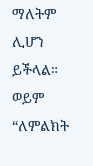ማለትም ሊሆን ይችላል።
ወይም “ለምልክት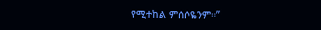የሚተከል ምሰሶዬንም።”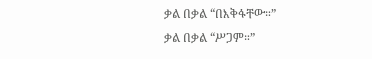ቃል በቃል “በእቅፋቸው።”
ቃል በቃል “ሥጋም።”